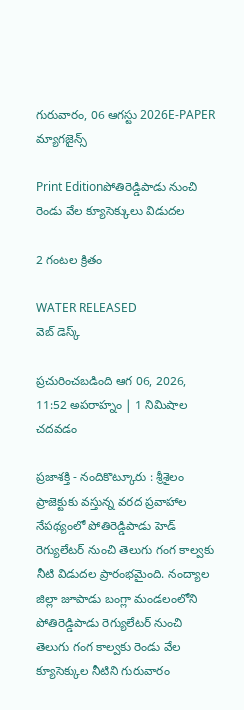గురువారం, 06 ఆగస్టు 2026E-PAPER
మ్యాగజైన్స్

Print Editionపోతిరెడ్డిపాడు నుంచి రెండు వేల క్యూసెక్కులు విడుదల

2 గంటల క్రితం

WATER RELEASED
వెబ్ డెస్క్

ప్రచురించబడింది ఆగ 06, 2026, 11:52 అపరాహ్నం | 1 నిమిషాల చదవడం

ప్రజాశక్తి - నందికొట్కూరు : శ్రీశైలం ప్రాజెక్టుకు వస్తున్న వరద ప్రవాహాల నేపథ్యంలో పోతిరెడ్డిపాడు హెడ్ రెగ్యులేటర్ నుంచి తెలుగు గంగ కాల్వకు నీటి విడుదల ప్రారంభమైంది. నంద్యాల జిల్లా జూపాడు బంగ్లా మండలంలోని పోతిరెడ్డిపాడు రెగ్యులేటర్ నుంచి తెలుగు గంగ కాల్వకు రెండు వేల క్యూసెక్కుల నీటిని గురువారం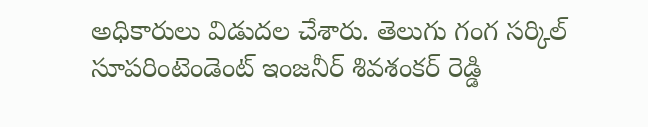అధికారులు విడుదల చేశారు. తెలుగు గంగ సర్కిల్ సూపరింటెండెంట్ ఇంజనీర్ శివశంకర్ రెడ్డి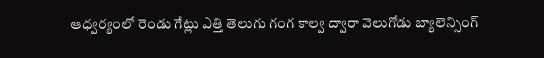ఆధ్వర్యంలో రెండు గేట్లు ఎత్తి తెలుగు గంగ కాల్వ ద్వారా వెలుగోడు బ్యాలెన్సింగ్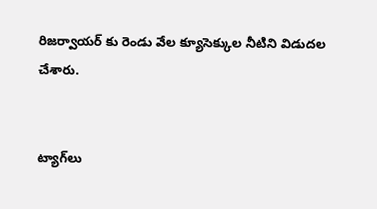రిజర్వాయర్ కు రెండు వేల క్యూసెక్కుల నీటిని విడుదల చేశారు.


ట్యాగ్‌లు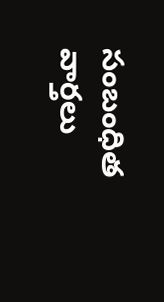సంబంధిత వార్తలు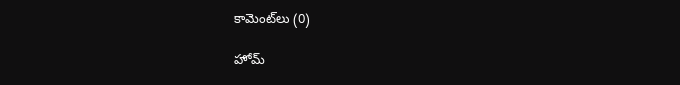కామెంట్‌లు (0)

హోమ్